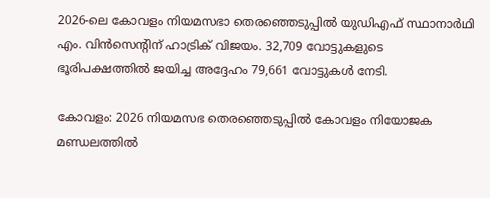2026-ലെ കോവളം നിയമസഭാ തെരഞ്ഞെടുപ്പിൽ യുഡിഎഫ് സ്ഥാനാർഥി എം. വിൻസെന്റിന് ഹാട്രിക് വിജയം. 32,709 വോട്ടുകളുടെ ഭൂരിപക്ഷത്തിൽ ജയിച്ച അദ്ദേഹം 79,661 വോട്ടുകൾ നേടി.

കോവളം: 2026 നിയമസഭ തെരഞ്ഞെടുപ്പില്‍ കോവളം നിയോജക മണ്ഡലത്തിൽ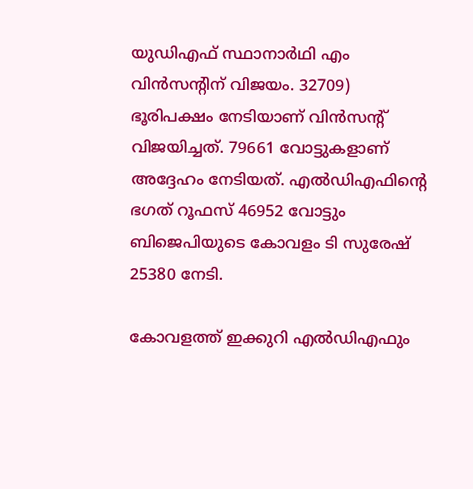യുഡിഎഫ് സ്ഥാനാര്‍ഥി എം വിൻസന്റിന് വിജയം. 32709) ഭൂരിപക്ഷം നേടിയാണ് വിൻസന്റ് വിജയിച്ചത്. 79661 വോട്ടുകളാണ് അദ്ദേഹം നേടിയത്. എൽഡിഎഫിന്റെ ഭഗത് റൂഫസ് 46952 വോട്ടും ബിജെപിയുടെ കോവളം ടി സുരേഷ് 25380 നേടി.

കോവളത്ത് ഇക്കുറി എല്‍ഡിഎഫും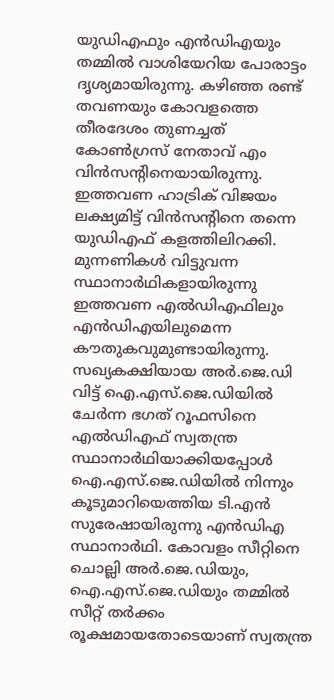യുഡിഎഫും എന്‍ഡിഎയും തമ്മില്‍ വാശിയേറിയ പോരാട്ടം ദൃശ്യമായിരുന്നു. കഴിഞ്ഞ രണ്ട് തവണയും കോവളത്തെ തീരദേശം തുണച്ചത് കോൺഗ്രസ് നേതാവ് എം വിന്‍സന്‍റിനെയായിരുന്നു. ഇത്തവണ ഹാട്രിക് വിജയം ലക്ഷ്യമിട്ട് വിന്‍സന്‍റിനെ തന്നെ യുഡിഎഫ് കളത്തിലിറക്കി. മുന്നണികൾ വിട്ടുവന്ന സ്ഥാനാർഥികളായിരുന്നു ഇത്തവണ എല്‍ഡിഎഫിലും എൻഡിഎയിലുമെന്ന കൗതുകവുമുണ്ടായിരുന്നു. സഖ്യകക്ഷിയായ അ‍‍‌‌‌‍ർ.ജെ.ഡി വിട്ട് ഐ.എസ്.ജെ.ഡിയിൽ ചേർന്ന ഭഗത് റൂഫസിനെ എൽഡിഎഫ് സ്വതന്ത്ര സ്ഥാനാർഥിയാക്കിയപ്പോള്‍ ഐ.എസ്.ജെ.ഡിയിൽ നിന്നും കൂടുമാറിയെത്തിയ ടി.എൻ സുരേഷായിരുന്നു എന്‍ഡിഎ സ്ഥാനാര്‍ഥി. കോവളം സീറ്റിനെ ചൊല്ലി അ‍‍‌‌‌‍ർ.ജെ.ഡിയും, ഐ.എസ്.ജെ.ഡിയും തമ്മില്‍ സീറ്റ് തർക്കം രൂക്ഷമായതോടെയാണ് സ്വതന്ത്ര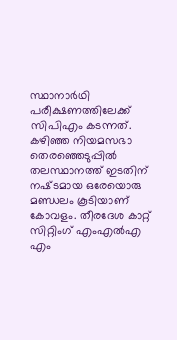സ്ഥാനാർഥി പരീക്ഷണത്തിലേക്ക് സിപിഎം കടന്നത്. കഴിഞ്ഞ നിയമസഭാ തെരഞ്ഞെടുപ്പിൽ തലസ്ഥാനത്ത്‌ ഇടതിന് നഷ്‌ടമായ ഒരേയൊരു മണ്ഡലം കൂടിയാണ് കോവളം. തീരദേശ‌ കാറ്റ് സിറ്റിംഗ് എംഎല്‍എ എം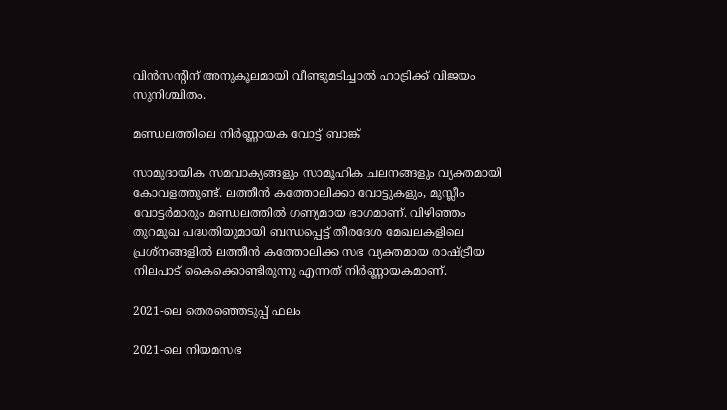വിൻസന്‍റിന് അനുകൂലമായി വീണ്ടുമടിച്ചാൽ ഹാട്രിക്ക് വിജയം സുനിശ്ചിതം.

മണ്ഡലത്തിലെ നിർണ്ണായക വോട്ട് ബാങ്ക്

സാമുദായിക സമവാക്യങ്ങളും സാമൂഹിക ചലനങ്ങളും വ്യക്തമായി കോവളത്തുണ്ട്. ലത്തീൻ കത്തോലിക്കാ വോട്ടുകളും, മുസ്ലീം വോട്ടർമാരും മണ്ഡലത്തില്‍ ഗണ്യമായ ഭാഗമാണ്. വിഴിഞ്ഞം തുറമുഖ പദ്ധതിയുമായി ബന്ധപ്പെട്ട് തീരദേശ മേഖലകളിലെ പ്രശ്‌നങ്ങളിൽ ലത്തീൻ കത്തോലിക്ക സഭ വ്യക്തമായ രാഷ്ട്രീയ നിലപാട് കൈക്കൊണ്ടിരുന്നു എന്നത് നിർണ്ണായകമാണ്.

2021-ലെ തെരഞ്ഞെടുപ്പ് ഫലം

2021-ലെ നിയമസഭ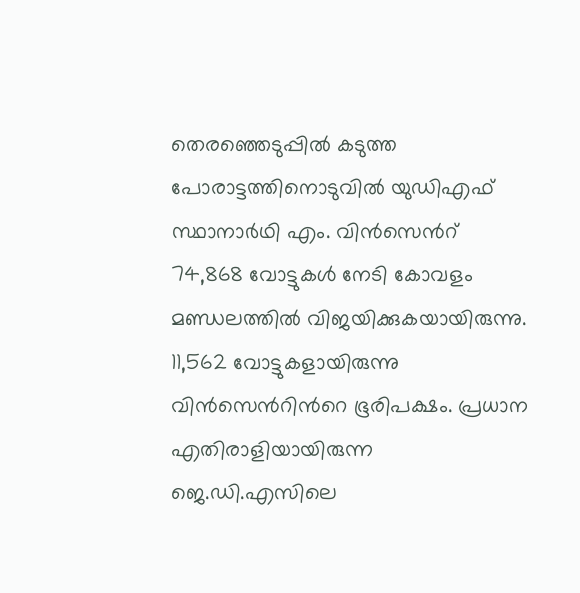തെരഞ്ഞെടുപ്പില്‍ കടുത്ത പോരാട്ടത്തിനൊടുവില്‍ യുഡിഎഫ് സ്ഥാനാർഥി എം. വിൻസെന്‍റ് 74,868 വോട്ടുകൾ നേടി കോവളം മണ്ഡലത്തില്‍ വിജയിക്കുകയായിരുന്നു. 11,562 വോട്ടുകളായിരുന്നു വിന്‍സെന്‍റിന്‍റെ ഭൂരിപക്ഷം. പ്രധാന എതിരാളിയായിരുന്ന ജെ.ഡി.എസിലെ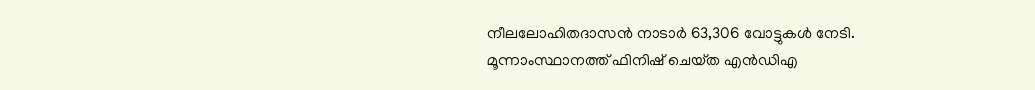നീലലോഹിതദാസൻ നാടാര്‍ 63,306 വോട്ടുകള്‍ നേടി. മൂന്നാംസ്ഥാനത്ത് ഫിനിഷ് ചെയ്‌ത എന്‍ഡിഎ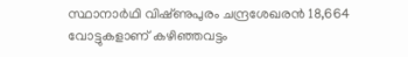സ്ഥാനാർഥി വിഷ്‌ണുപുരം ചന്ദ്രശേഖരൻ 18,664 വോട്ടുകളാണ് കഴിഞ്ഞവട്ടം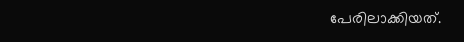പേരിലാക്കിയത്.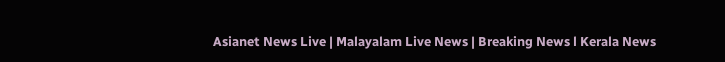Asianet News Live | Malayalam Live News | Breaking News l Kerala News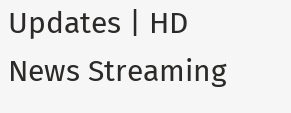Updates | HD News Streaming